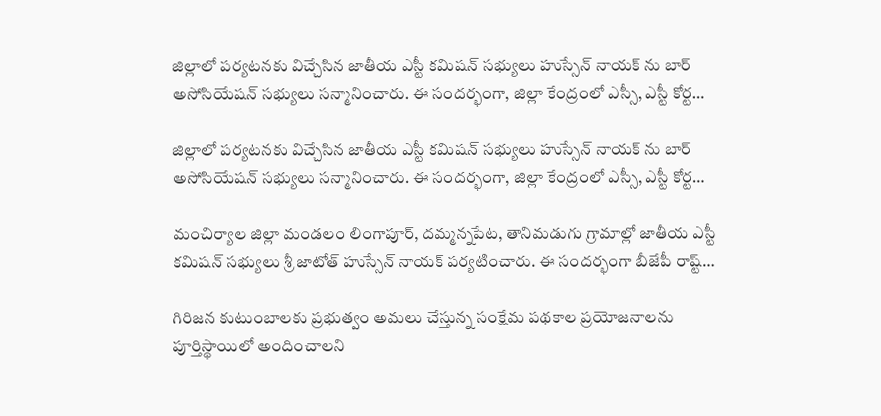జిల్లాలో పర్యటనకు విచ్చేసిన జాతీయ ఎస్టీ కమిషన్ సభ్యులు హుస్సేన్ నాయక్ ను బార్ అసోసియేషన్ సభ్యులు సన్మానించారు. ఈ సందర్భంగా, జిల్లా కేంద్రంలో ఎస్సీ, ఎస్టీ కోర్ట…

జిల్లాలో పర్యటనకు విచ్చేసిన జాతీయ ఎస్టీ కమిషన్ సభ్యులు హుస్సేన్ నాయక్ ను బార్ అసోసియేషన్ సభ్యులు సన్మానించారు. ఈ సందర్భంగా, జిల్లా కేంద్రంలో ఎస్సీ, ఎస్టీ కోర్ట…

మంచిర్యాల జిల్లా మండలం లింగాపూర్, దమ్మన్నపేట, తానిమడుగు గ్రామాల్లో జాతీయ ఎస్టీ కమిషన్ సభ్యులు శ్రీ జాటోత్ హుస్సేన్ నాయక్ పర్యటించారు. ఈ సందర్భంగా బీజేపీ రాష్ట్…

గిరిజన కుటుంబాలకు ప్రభుత్వం అమలు చేస్తున్న సంక్షేమ పథకాల ప్రయోజనాలను పూర్తిస్థాయిలో అందించాలని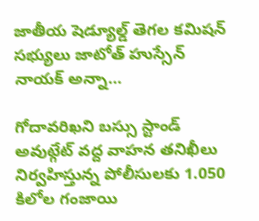జాతీయ షెడ్యూల్డ్ తెగల కమిషన్ సభ్యులు జాటోత్ హుస్సేన్ నాయక్ అన్నా…

గోదావరిఖని బస్సు స్టాండ్ అవుట్గేట్ వద్ద వాహన తనిఖీలు నిర్వహిస్తున్న పోలీసులకు 1.050 కిలోల గంజాయి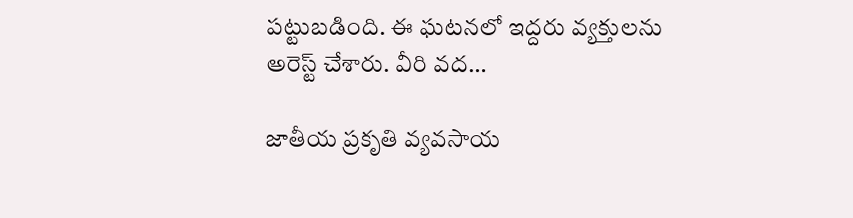పట్టుబడింది. ఈ ఘటనలో ఇద్దరు వ్యక్తులను అరెస్ట్ చేశారు. వీరి వద…

జాతీయ ప్రకృతి వ్యవసాయ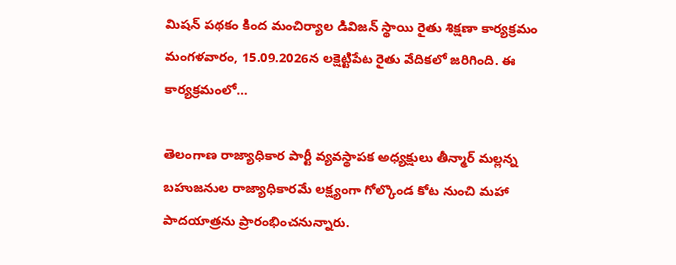మిషన్ పథకం కింద మంచిర్యాల డివిజన్ స్థాయి రైతు శిక్షణా కార్యక్రమం మంగళవారం, 15.09.2026న లక్షెట్టిపేట రైతు వేదికలో జరిగింది. ఈ కార్యక్రమంలో…

తెలంగాణ రాజ్యాధికార పార్టీ వ్యవస్థాపక అధ్యక్షులు తీన్మార్ మల్లన్న బహుజనుల రాజ్యాధికారమే లక్ష్యంగా గోల్కొండ కోట నుంచి మహా పాదయాత్రను ప్రారంభించనున్నారు.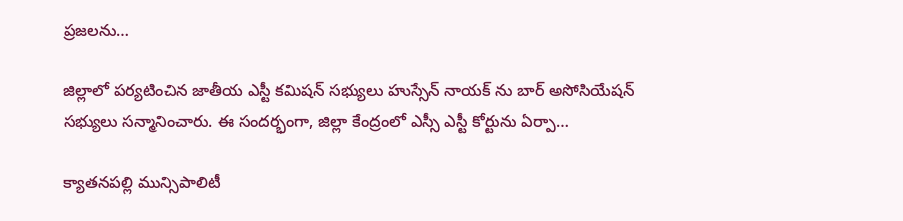ప్రజలను…

జిల్లాలో పర్యటించిన జాతీయ ఎస్టీ కమిషన్ సభ్యులు హుస్సేన్ నాయక్ ను బార్ అసోసియేషన్ సభ్యులు సన్మానించారు. ఈ సందర్భంగా, జిల్లా కేంద్రంలో ఎస్సీ ఎస్టీ కోర్టును ఏర్పా…

క్యాతనపల్లి మున్సిపాలిటీ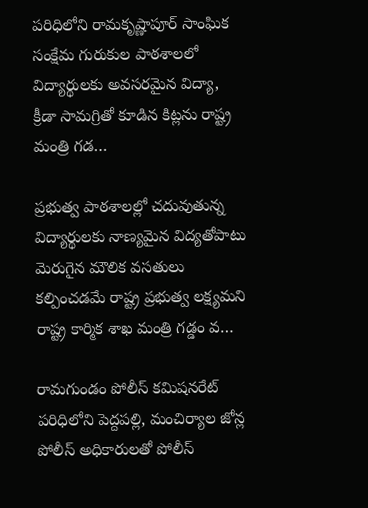పరిధిలోని రామకృష్ణాపూర్ సాంఘిక సంక్షేమ గురుకుల పాఠశాలలో విద్యార్థులకు అవసరమైన విద్యా, క్రీడా సామగ్రితో కూడిన కిట్లను రాష్ట్ర మంత్రి గడ…

ప్రభుత్వ పాఠశాలల్లో చదువుతున్న విద్యార్థులకు నాణ్యమైన విద్యతోపాటు మెరుగైన మౌలిక వసతులు కల్పించడమే రాష్ట్ర ప్రభుత్వ లక్ష్యమని రాష్ట్ర కార్మిక శాఖ మంత్రి గడ్డం వ…

రామగుండం పోలీస్ కమిషనరేట్ పరిధిలోని పెద్దపల్లి, మంచిర్యాల జోన్ల పోలీస్ అధికారులతో పోలీస్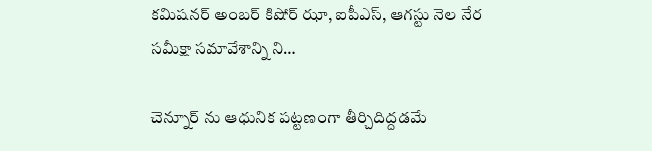కమిషనర్ అంబర్ కిషోర్ ఝా, ఐపీఎస్, ఆగస్టు నెల నేర సమీక్షా సమావేశాన్ని ని…

చెన్నూర్ ను ఆధునిక పట్టణంగా తీర్చిదిద్దడమే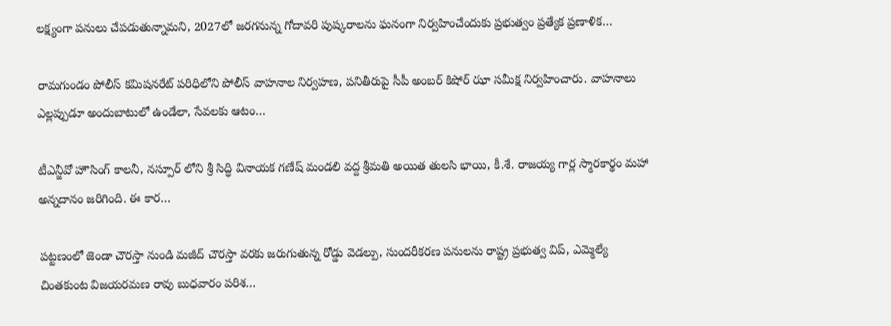లక్ష్యంగా పనులు చేపడుతున్నామని, 2027లో జరగనున్న గోదావరి పుష్కరాలను ఘనంగా నిర్వహించేందుకు ప్రభుత్వం ప్రత్యేక ప్రణాళిక…

రామగుండం పోలీస్ కమిషనరేట్ పరిధిలోని పోలీస్ వాహనాల నిర్వహణ, పనితీరుపై సీపీ అంబర్ కిషోర్ ఝా సమీక్ష నిర్వహించారు. వాహనాలు ఎల్లప్పుడూ అందుబాటులో ఉండేలా, సేవలకు ఆటం…

టీఎన్జీవో హౌసింగ్ కాలనీ, నస్పూర్ లోని శ్రీ సిద్ధి వినాయక గణేష్ మండలి వద్ద శ్రీమతి అయిత తులసి భాయి, కీ.శే. రాజయ్య గార్ల స్మారకార్థం మహా అన్నదానం జరిగింది. ఈ కార…

పట్టణంలో జెండా చౌరస్తా నుండి మజీద్ చౌరస్తా వరకు జరుగుతున్న రోడ్డు వెడల్పు, సుందరీకరణ పనులను రాష్ట్ర ప్రభుత్వ విప్, ఎమ్మెల్యే చింతకుంట విజయరమణ రావు బుధవారం పరిశ…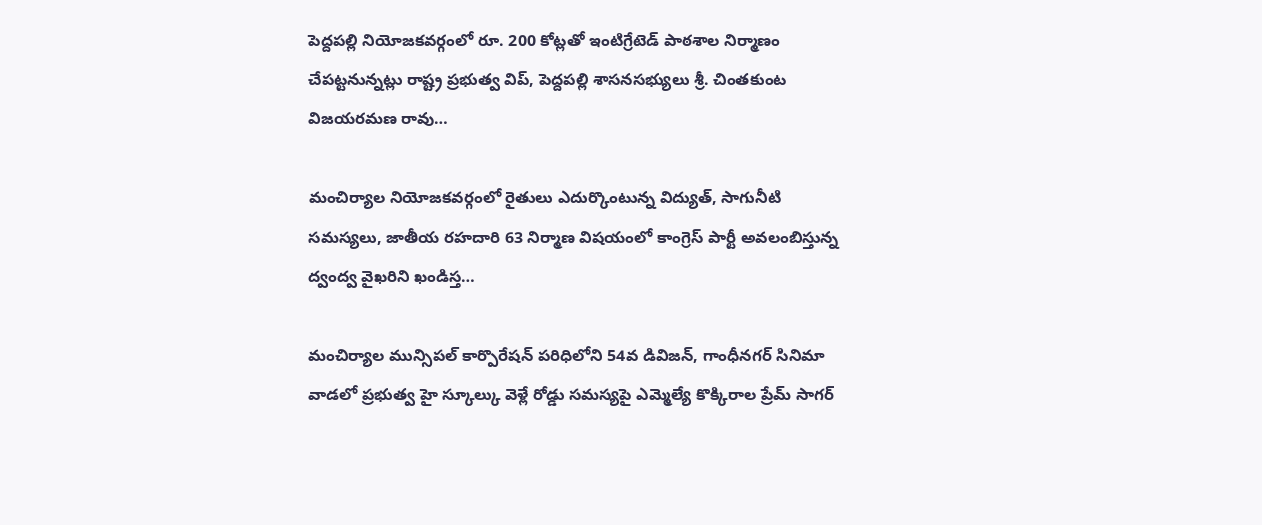పెద్దపల్లి నియోజకవర్గంలో రూ. 200 కోట్లతో ఇంటిగ్రేటెడ్ పాఠశాల నిర్మాణం చేపట్టనున్నట్లు రాష్ట్ర ప్రభుత్వ విప్, పెద్దపల్లి శాసనసభ్యులు శ్రీ. చింతకుంట విజయరమణ రావు…

మంచిర్యాల నియోజకవర్గంలో రైతులు ఎదుర్కొంటున్న విద్యుత్, సాగునీటి సమస్యలు, జాతీయ రహదారి 63 నిర్మాణ విషయంలో కాంగ్రెస్ పార్టీ అవలంబిస్తున్న ద్వంద్వ వైఖరిని ఖండిస్త…

మంచిర్యాల మున్సిపల్ కార్పొరేషన్ పరిధిలోని 54వ డివిజన్, గాంధీనగర్ సినిమా వాడలో ప్రభుత్వ హై స్కూల్కు వెళ్లే రోడ్డు సమస్యపై ఎమ్మెల్యే కొక్కిరాల ప్రేమ్ సాగర్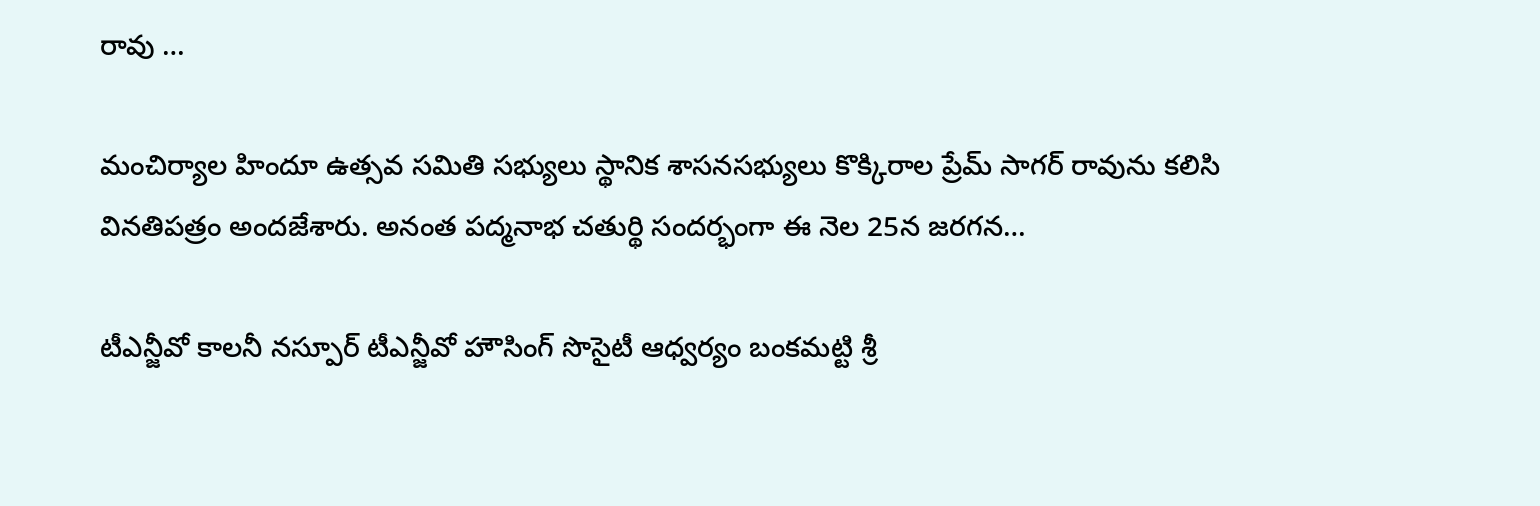రావు …

మంచిర్యాల హిందూ ఉత్సవ సమితి సభ్యులు స్థానిక శాసనసభ్యులు కొక్కిరాల ప్రేమ్ సాగర్ రావును కలిసి వినతిపత్రం అందజేశారు. అనంత పద్మనాభ చతుర్థి సందర్భంగా ఈ నెల 25న జరగన…

టీఎన్జీవో కాలనీ నస్పూర్ టీఎన్జీవో హౌసింగ్ సొసైటీ ఆధ్వర్యం బంకమట్టి శ్రీ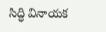సిద్ధి వినాయక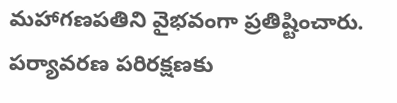మహాగణపతిని వైభవంగా ప్రతిష్టించారు. పర్యావరణ పరిరక్షణకు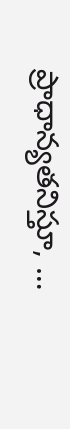ప్రాధాన్యతనిస్తూ, …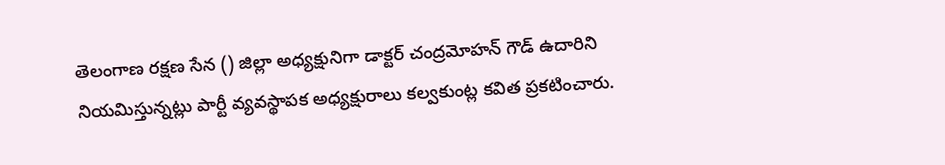తెలంగాణ రక్షణ సేన () జిల్లా అధ్యక్షునిగా డాక్టర్ చంద్రమోహన్ గౌడ్ ఉదారిని నియమిస్తున్నట్లు పార్టీ వ్యవస్థాపక అధ్యక్షురాలు కల్వకుంట్ల కవిత ప్రకటించారు.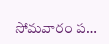సోమవారం ప…